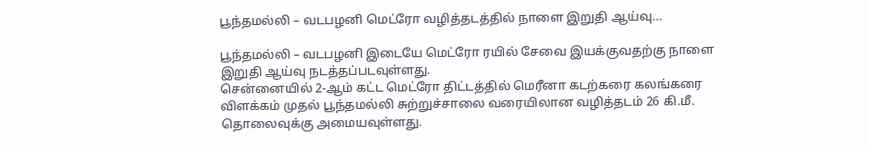பூந்தமல்லி – வடபழனி மெட்ரோ வழித்தடத்தில் நாளை இறுதி ஆய்வு…

பூந்தமல்லி – வடபழனி இடையே மெட்ரோ ரயில் சேவை இயக்குவதற்கு நாளை இறுதி ஆய்வு நடத்தப்படவுள்ளது.
சென்னையில் 2-ஆம் கட்ட மெட்ரோ திட்டத்தில் மெரீனா கடற்கரை கலங்கரை விளக்கம் முதல் பூந்தமல்லி சுற்றுச்சாலை வரையிலான வழித்தடம் 26 கி.மீ. தொலைவுக்கு அமையவுள்ளது.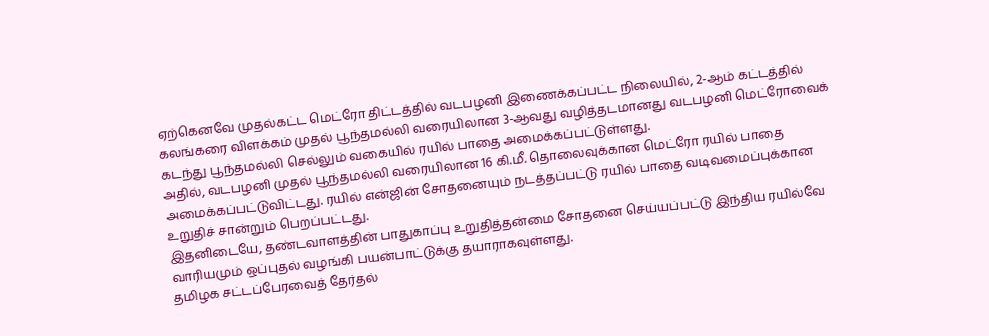ஏற்கெனவே முதல்கட்ட மெட்ரோ திட்டத்தில் வடபழனி இணைக்கப்பட்ட நிலையில், 2-ஆம் கட்டத்தில் கலங்கரை விளக்கம் முதல் பூந்தமல்லி வரையிலான 3-ஆவது வழித்தடமானது வடபழனி மெட்ரோவைக் கடந்து பூந்தமல்லி செல்லும் வகையில் ரயில் பாதை அமைக்கப்பட்டுள்ளது.
அதில், வடபழனி முதல் பூந்தமல்லி வரையிலான 16 கி.மீ. தொலைவுக்கான மெட்ரோ ரயில் பாதை அமைக்கப்பட்டுவிட்டது. ரயில் என்ஜின் சோதனையும் நடத்தப்பட்டு ரயில் பாதை வடிவமைப்புக்கான உறுதிச் சான்றும் பெறப்பட்டது.
இதனிடையே, தண்டவாளத்தின் பாதுகாப்பு உறுதித்தன்மை சோதனை செய்யப்பட்டு இந்திய ரயில்வே வாரியமும் ஒப்புதல் வழங்கி பயன்பாட்டுக்கு தயாராகவுள்ளது.
தமிழக சட்டப்பேரவைத் தேர்தல்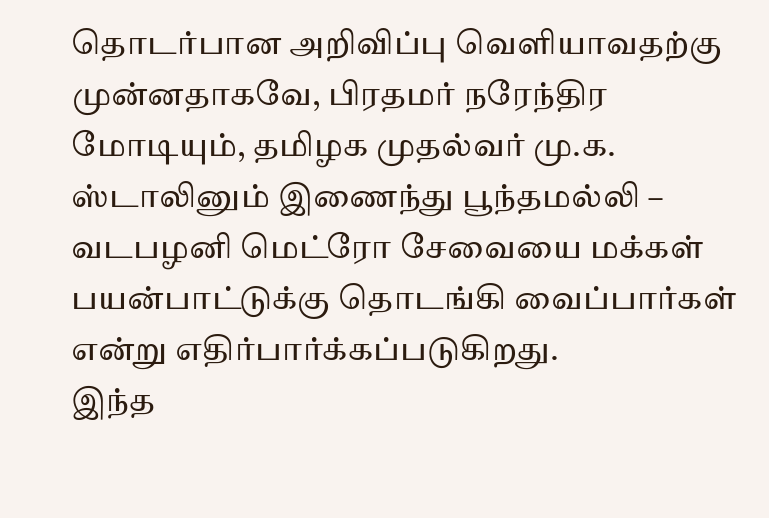தொடர்பான அறிவிப்பு வெளியாவதற்கு முன்னதாகவே, பிரதமர் நரேந்திர மோடியும், தமிழக முதல்வர் மு.க. ஸ்டாலினும் இணைந்து பூந்தமல்லி – வடபழனி மெட்ரோ சேவையை மக்கள் பயன்பாட்டுக்கு தொடங்கி வைப்பார்கள் என்று எதிர்பார்க்கப்படுகிறது.
இந்த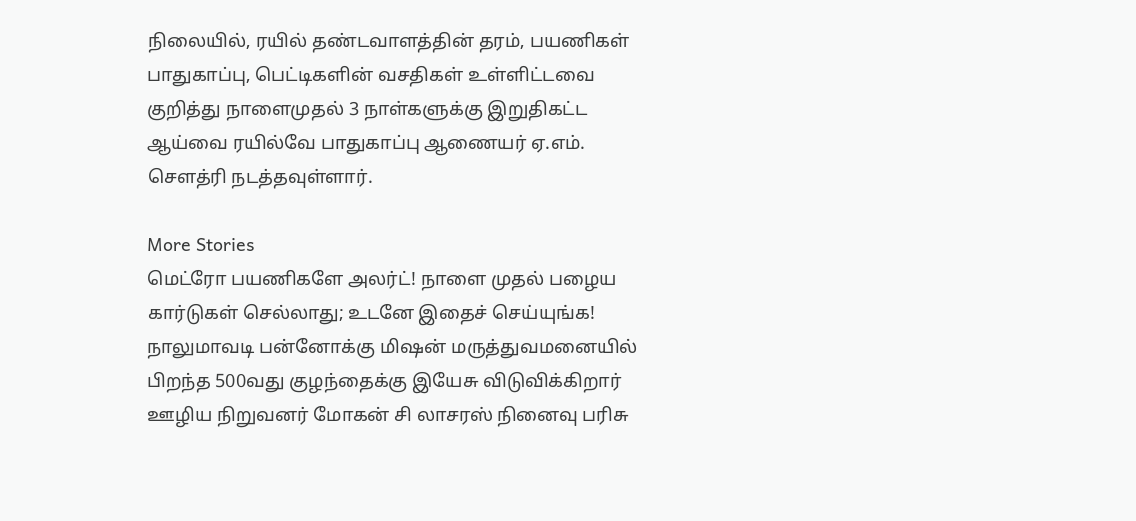நிலையில், ரயில் தண்டவாளத்தின் தரம், பயணிகள் பாதுகாப்பு, பெட்டிகளின் வசதிகள் உள்ளிட்டவை குறித்து நாளைமுதல் 3 நாள்களுக்கு இறுதிகட்ட ஆய்வை ரயில்வே பாதுகாப்பு ஆணையர் ஏ.எம். செளத்ரி நடத்தவுள்ளார்.

More Stories
மெட்ரோ பயணிகளே அலர்ட்! நாளை முதல் பழைய கார்டுகள் செல்லாது; உடனே இதைச் செய்யுங்க!
நாலுமாவடி பன்னோக்கு மிஷன் மருத்துவமனையில் பிறந்த 500வது குழந்தைக்கு இயேசு விடுவிக்கிறார் ஊழிய நிறுவனர் மோகன் சி லாசரஸ் நினைவு பரிசு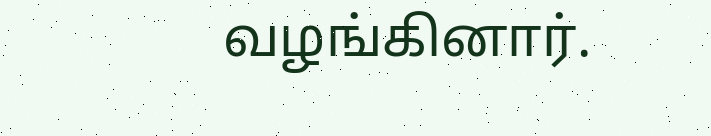வழங்கினார்.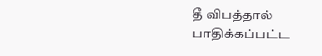தீ விபத்தால் பாதிக்கப்பட்ட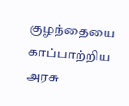குழந்தையை காப்பாற்றிய அரசு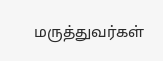மருத்துவர்கள்